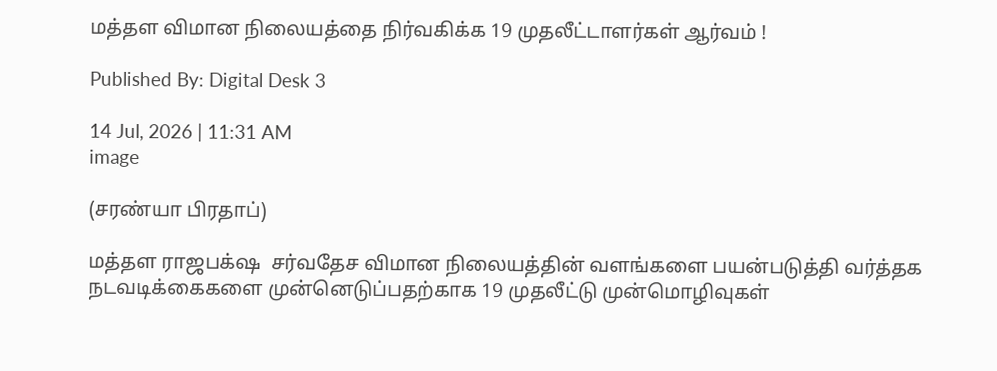மத்தள விமான நிலையத்தை நிர்வகிக்க 19 முதலீட்டாளர்கள் ஆர்வம் !

Published By: Digital Desk 3

14 Jul, 2026 | 11:31 AM
image

(சரண்யா பிரதாப்)

மத்தள ராஜபக்‌ஷ  சர்வதேச விமான நிலையத்தின் வளங்களை பயன்படுத்தி வர்த்தக நடவடிக்கைகளை முன்னெடுப்பதற்காக 19 முதலீட்டு முன்மொழிவுகள்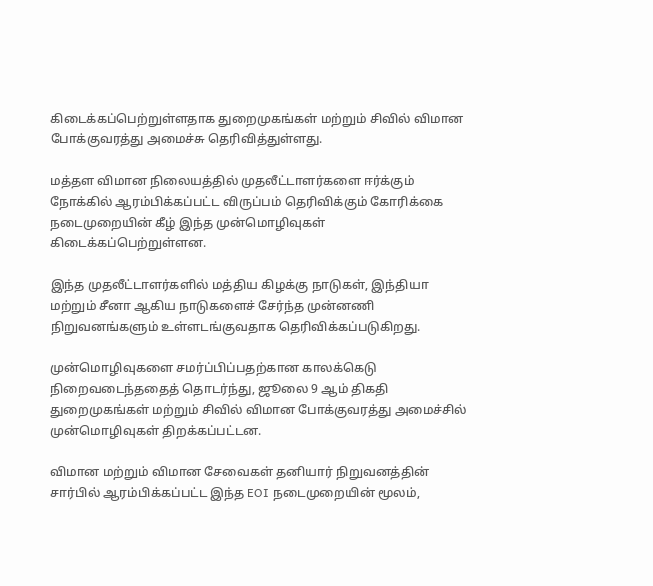கிடைக்கப்பெற்றுள்ளதாக துறைமுகங்கள் மற்றும் சிவில் விமான போக்குவரத்து அமைச்சு தெரிவித்துள்ளது.

மத்தள விமான நிலையத்தில் முதலீட்டாளர்களை ஈர்க்கும் நோக்கில் ஆரம்பிக்கப்பட்ட விருப்பம் தெரிவிக்கும் கோரிக்கை நடைமுறையின் கீழ் இந்த முன்மொழிவுகள் கிடைக்கப்பெற்றுள்ளன.

இந்த முதலீட்டாளர்களில் மத்திய கிழக்கு நாடுகள், இந்தியா மற்றும் சீனா ஆகிய நாடுகளைச் சேர்ந்த முன்னணி நிறுவனங்களும் உள்ளடங்குவதாக தெரிவிக்கப்படுகிறது.

முன்மொழிவுகளை சமர்ப்பிப்பதற்கான காலக்கெடு நிறைவடைந்ததைத் தொடர்ந்து, ஜூலை 9 ஆம் திகதி துறைமுகங்கள் மற்றும் சிவில் விமான போக்குவரத்து அமைச்சில் முன்மொழிவுகள் திறக்கப்பட்டன.

விமான மற்றும் விமான சேவைகள் தனியார் நிறுவனத்தின் சார்பில் ஆரம்பிக்கப்பட்ட இந்த EOI நடைமுறையின் மூலம்,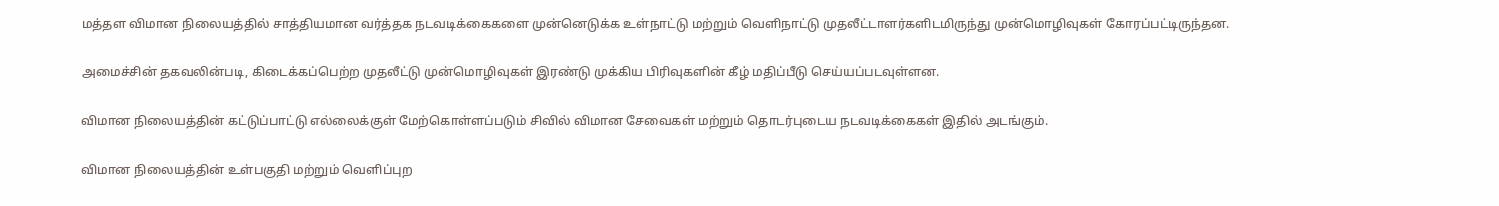மத்தள விமான நிலையத்தில் சாத்தியமான வர்த்தக நடவடிக்கைகளை முன்னெடுக்க உள்நாட்டு மற்றும் வெளிநாட்டு முதலீட்டாளர்களிடமிருந்து முன்மொழிவுகள் கோரப்பட்டிருந்தன.

அமைச்சின் தகவலின்படி, கிடைக்கப்பெற்ற முதலீட்டு முன்மொழிவுகள் இரண்டு முக்கிய பிரிவுகளின் கீழ் மதிப்பீடு செய்யப்படவுள்ளன.

விமான நிலையத்தின் கட்டுப்பாட்டு எல்லைக்குள் மேற்கொள்ளப்படும் சிவில் விமான சேவைகள் மற்றும் தொடர்புடைய நடவடிக்கைகள் இதில் அடங்கும்.

விமான நிலையத்தின் உள்பகுதி மற்றும் வெளிப்புற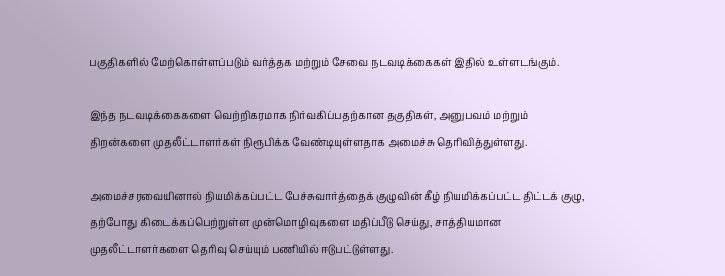பகுதிகளில் மேற்கொள்ளப்படும் வர்த்தக மற்றும் சேவை நடவடிக்கைகள் இதில் உள்ளடங்கும்.

இந்த நடவடிக்கைகளை வெற்றிகரமாக நிர்வகிப்பதற்கான தகுதிகள், அனுபவம் மற்றும் திறன்களை முதலீட்டாளர்கள் நிரூபிக்க வேண்டியுள்ளதாக அமைச்சு தெரிவித்துள்ளது.

அமைச்சரவையினால் நியமிக்கப்பட்ட பேச்சுவார்த்தைக் குழுவின் கீழ் நியமிக்கப்பட்ட திட்டக் குழு, தற்போது கிடைக்கப்பெற்றுள்ள முன்மொழிவுகளை மதிப்பீடு செய்து, சாத்தியமான முதலீட்டாளர்களை தெரிவு செய்யும் பணியில் ஈடுபட்டுள்ளது.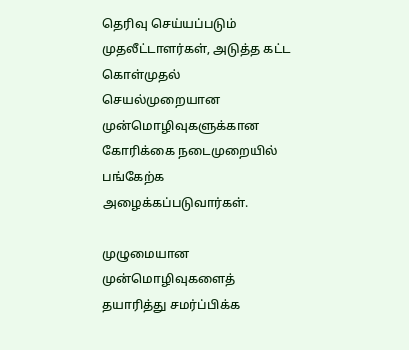தெரிவு செய்யப்படும் முதலீட்டாளர்கள், அடுத்த கட்ட கொள்முதல் செயல்முறையான முன்மொழிவுகளுக்கான கோரிக்கை நடைமுறையில் பங்கேற்க அழைக்கப்படுவார்கள்.

முழுமையான முன்மொழிவுகளைத் தயாரித்து சமர்ப்பிக்க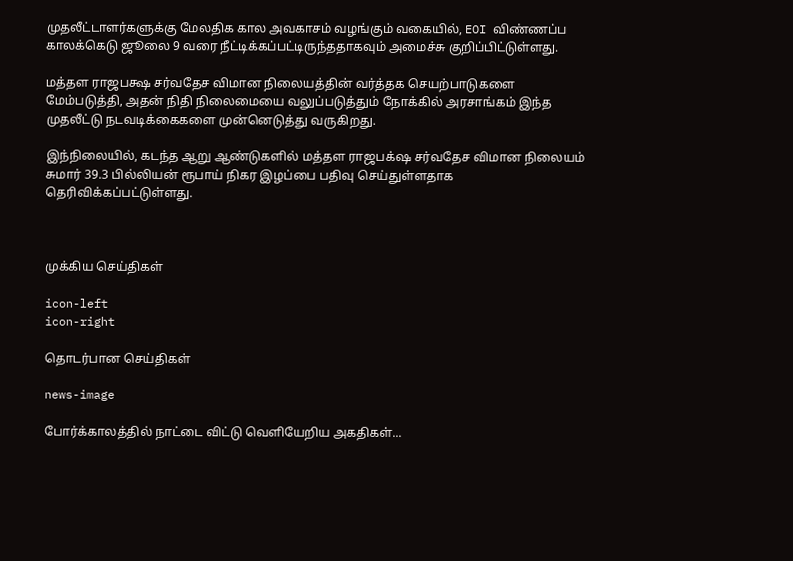முதலீட்டாளர்களுக்கு மேலதிக கால அவகாசம் வழங்கும் வகையில், EOI விண்ணப்ப காலக்கெடு ஜூலை 9 வரை நீட்டிக்கப்பட்டிருந்ததாகவும் அமைச்சு குறிப்பிட்டுள்ளது.

மத்தள ராஜபக்ஷ சர்வதேச விமான நிலையத்தின் வர்த்தக செயற்பாடுகளை மேம்படுத்தி, அதன் நிதி நிலைமையை வலுப்படுத்தும் நோக்கில் அரசாங்கம் இந்த முதலீட்டு நடவடிக்கைகளை முன்னெடுத்து வருகிறது.

இந்நிலையில், கடந்த ஆறு ஆண்டுகளில் மத்தள ராஜபக்‌ஷ சர்வதேச விமான நிலையம் சுமார் 39.3 பில்லியன் ரூபாய் நிகர இழப்பை பதிவு செய்துள்ளதாக தெரிவிக்கப்பட்டுள்ளது.



முக்கிய செய்திகள்

icon-left
icon-right

தொடர்பான செய்திகள்

news-image

போர்க்காலத்தில் நாட்டை விட்டு வெளியேறிய அகதிகள்...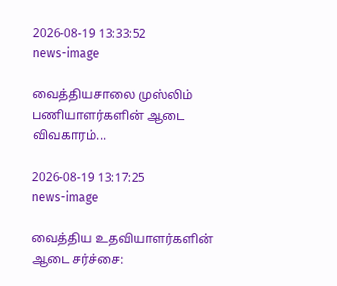2026-08-19 13:33:52
news-image

வைத்தியசாலை முஸ்லிம் பணியாளர்களின் ஆடை விவகாரம்...

2026-08-19 13:17:25
news-image

வைத்திய உதவியாளர்களின் ஆடை சர்ச்சை: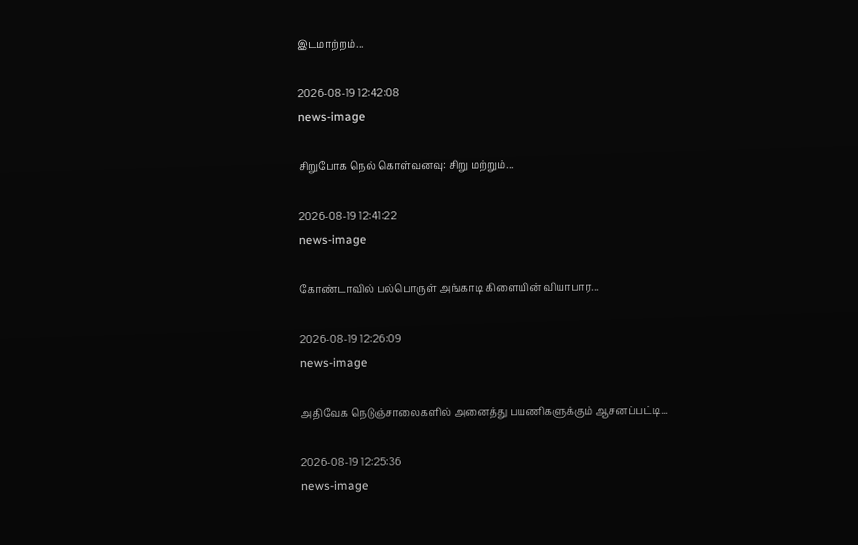இடமாற்றம்...

2026-08-19 12:42:08
news-image

சிறுபோக நெல் கொள்வனவு: சிறு மற்றும்...

2026-08-19 12:41:22
news-image

கோண்டாவில் பல்பொருள் அங்காடி கிளையின் வியாபார...

2026-08-19 12:26:09
news-image

அதிவேக நெடுஞ்சாலைகளில் அனைத்து பயணிகளுக்கும் ஆசனப்பட்டி...

2026-08-19 12:25:36
news-image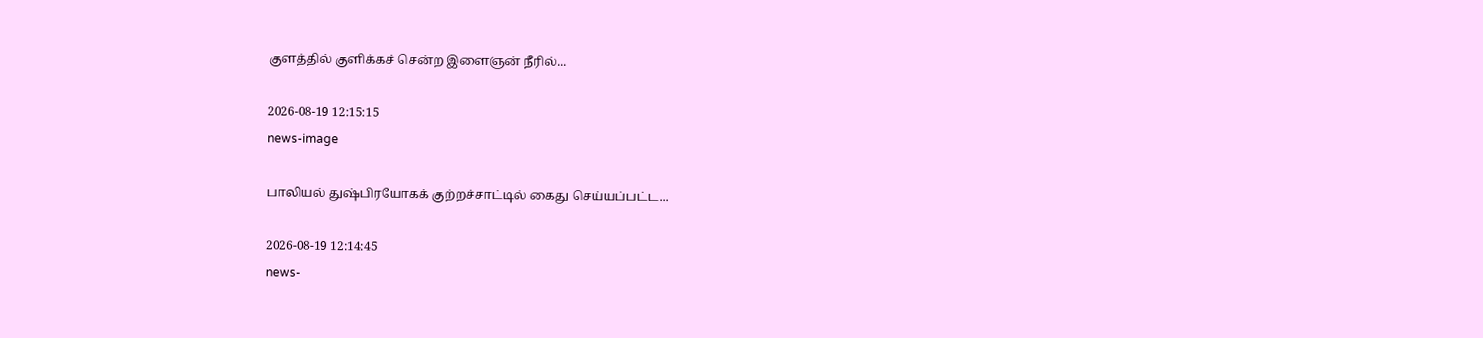குளத்தில் குளிக்கச் சென்ற இளைஞன் நீரில்...

2026-08-19 12:15:15
news-image

பாலியல் துஷ்பிரயோகக் குற்றச்சாட்டில் கைது செய்யப்பட்ட...

2026-08-19 12:14:45
news-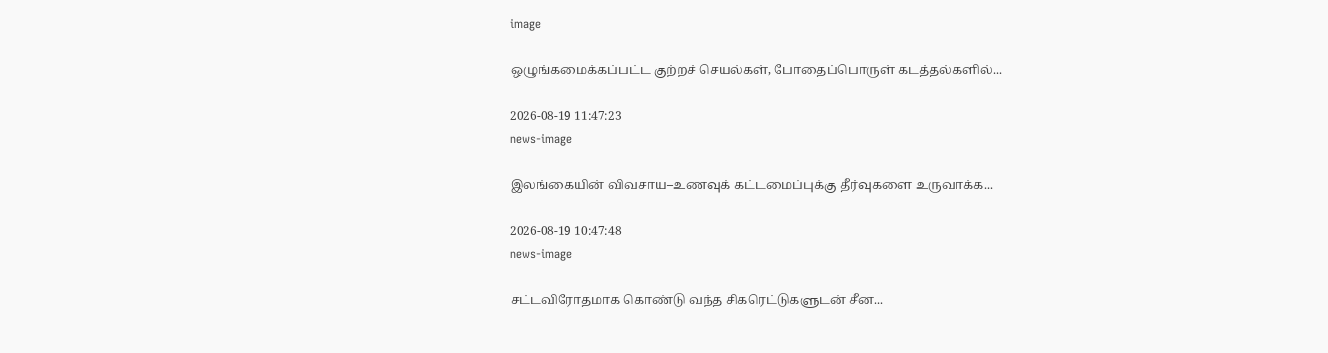image

ஒழுங்கமைக்கப்பட்ட குற்றச் செயல்கள், போதைப்பொருள் கடத்தல்களில்...

2026-08-19 11:47:23
news-image

இலங்கையின் விவசாய–உணவுக் கட்டமைப்புக்கு தீர்வுகளை உருவாக்க...

2026-08-19 10:47:48
news-image

சட்டவிரோதமாக கொண்டு வந்த சிகரெட்டுகளுடன் சீன...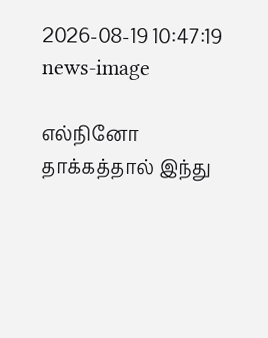2026-08-19 10:47:19
news-image

எல்நினோ தாக்கத்தால் இந்து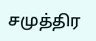சமுத்திர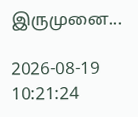இருமுனை...

2026-08-19 10:21:24